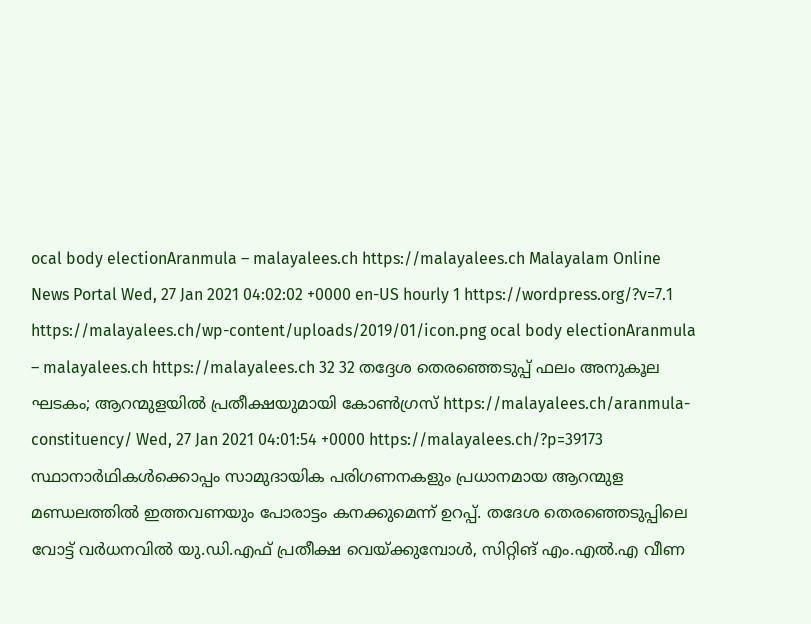ocal body electionAranmula – malayalees.ch https://malayalees.ch Malayalam Online News Portal Wed, 27 Jan 2021 04:02:02 +0000 en-US hourly 1 https://wordpress.org/?v=7.1 https://malayalees.ch/wp-content/uploads/2019/01/icon.png ocal body electionAranmula – malayalees.ch https://malayalees.ch 32 32 തദ്ദേശ തെരഞ്ഞെടുപ്പ് ഫലം അനുകൂല ഘടകം; ആറന്മുളയില്‍ പ്രതീക്ഷയുമായി കോണ്‍ഗ്രസ് https://malayalees.ch/aranmula-constituency/ Wed, 27 Jan 2021 04:01:54 +0000 https://malayalees.ch/?p=39173 സ്ഥാനാര്‍ഥികള്‍ക്കൊപ്പം സാമുദായിക പരിഗണനകളും പ്രധാനമായ ആറന്മുള മണ്ഡലത്തില്‍ ഇത്തവണയും പോരാട്ടം കനക്കുമെന്ന് ഉറപ്പ്. തദേശ തെരഞ്ഞെടുപ്പിലെ വോട്ട് വർധനവിൽ യു.ഡി.എഫ് പ്രതീക്ഷ വെയ്ക്കുമ്പോൾ, സിറ്റിങ് എം.എൽ.എ വീണ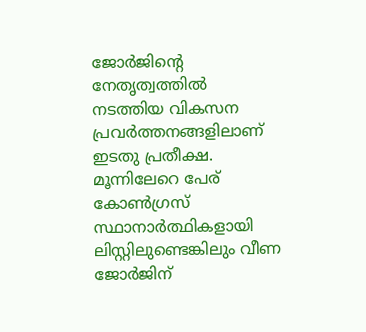ജോർജിന്‍റെ നേതൃത്വത്തില്‍ നടത്തിയ വികസന പ്രവര്‍ത്തനങ്ങളിലാണ് ഇടതു പ്രതീക്ഷ. മൂന്നിലേറെ പേര് കോണ്‍ഗ്രസ് സ്ഥാനാര്‍ത്ഥികളായി ലിസ്റ്റിലുണ്ടെങ്കിലും വീണ ജോര്‍ജിന്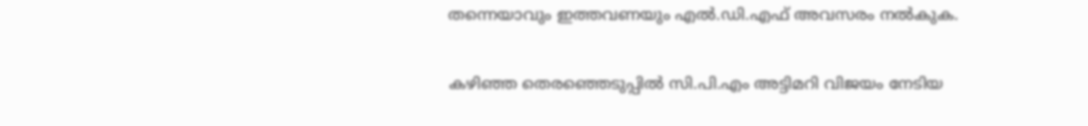തന്നെയാവും ഇത്തവണയും എല്‍.ഡി.എഫ് അവസരം നല്‍കുക.

കഴിഞ്ഞ തെരഞ്ഞെടുപ്പില്‍ സി.പി.എം അട്ടിമറി വിജയം നേടിയ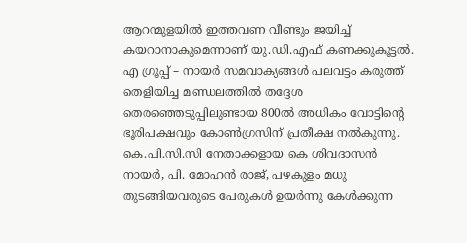ആറന്മുളയില്‍ ഇത്തവണ വീണ്ടും ജയിച്ച് കയറാനാകുമെന്നാണ് യു.ഡി.എഫ് കണക്കുകൂട്ടല്‍. എ ഗ്രൂപ്പ് – നായര്‍ സമവാക്യങ്ങള്‍ പലവട്ടം കരുത്ത് തെളിയിച്ച മണ്ഡലത്തില്‍ തദ്ദേശ തെരഞ്ഞെടുപ്പിലുണ്ടായ 800ല്‍ അധികം വോട്ടിന്‍റെ ഭൂരിപക്ഷവും കോണ്‍ഗ്രസിന് പ്രതീക്ഷ നല്‍കുന്നു. കെ.പി.സി.സി നേതാക്കളായ കെ ശിവദാസന്‍ നായര്‍, പി. മോഹന്‍ രാജ്, പഴകുളം മധു തുടങ്ങിയവരുടെ പേരുകള്‍ ഉയര്‍ന്നു കേള്‍ക്കുന്ന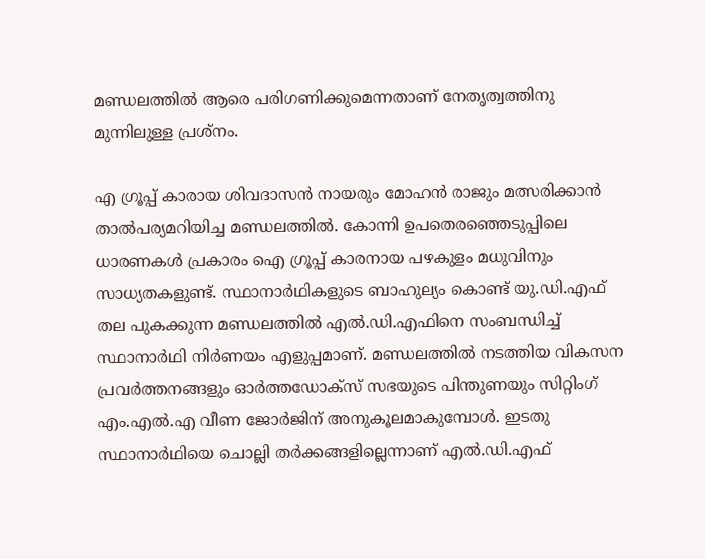മണ്ഡലത്തില്‍ ആരെ പരിഗണിക്കുമെന്നതാണ് നേതൃത്വത്തിനു മുന്നിലുള്ള പ്രശ്നം.

എ ഗ്രൂപ്പ് കാരായ ശിവദാസന്‍ നായരും മോഹന്‍ രാജും മത്സരിക്കാന്‍ താല്‍പര്യമറിയിച്ച മണ്ഡലത്തില്‍. കോന്നി ഉപതെരഞ്ഞെടുപ്പിലെ ധാരണകള്‍ പ്രകാരം ഐ ഗ്രൂപ്പ് കാരനായ പഴകുളം മധുവിനും സാധ്യതകളുണ്ട്. സ്ഥാനാര്‍ഥികളുടെ ബാഹുല്യം കൊണ്ട് യു.ഡി.എഫ് തല പുകക്കുന്ന മണ്ഡലത്തില്‍ എല്‍.ഡി.എഫിനെ സംബന്ധിച്ച് സ്ഥാനാര്‍ഥി നിര്‍ണയം എളുപ്പമാണ്. മണ്ഡലത്തില്‍ നടത്തിയ വികസന പ്രവര്‍ത്തനങ്ങളും ഓര്‍ത്തഡോക്സ് സഭയുടെ പിന്തുണയും സിറ്റിംഗ് എം.എല്‍.എ വീണ ജോര്‍ജിന് അനുകൂലമാകുമ്പോള്‍. ഇടതു സ്ഥാനാര്‍ഥിയെ ചൊല്ലി തര്‍ക്കങ്ങളില്ലെന്നാണ് എല്‍.ഡി.എഫ്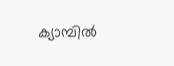ക്യാമ്പില്‍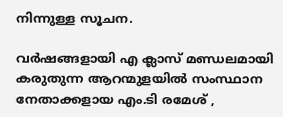നിന്നുള്ള സൂചന.

വര്‍ഷങ്ങളായി എ ക്ലാസ് മണ്ഡലമായി കരുതുന്ന ആറന്മുളയില്‍ സംസ്ഥാന നേതാക്കളായ എം.ടി രമേശ് ,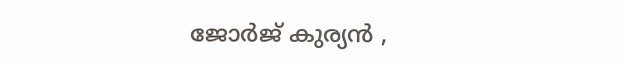ജോര്‍ജ് കുര്യന്‍ ,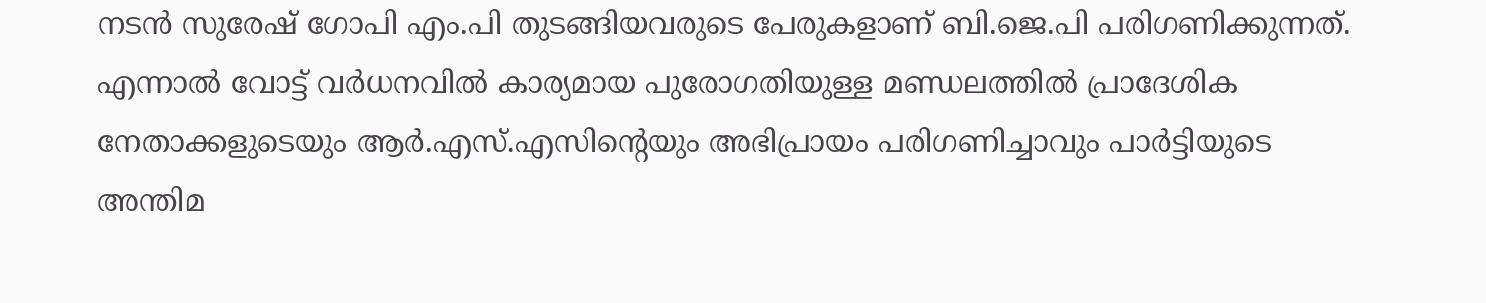നടന്‍ സുരേഷ് ഗോപി എം.പി തുടങ്ങിയവരുടെ പേരുകളാണ് ബി.ജെ.പി പരിഗണിക്കുന്നത്. എന്നാല്‍ വോട്ട് വര്‍ധനവില്‍ കാര്യമായ പുരോഗതിയുള്ള മണ്ഡലത്തില്‍ പ്രാദേശിക നേതാക്കളുടെയും ആര്‍.എസ്.എസിന്‍റെയും അഭിപ്രായം പരിഗണിച്ചാവും പാര്‍ട്ടിയുടെ അന്തിമ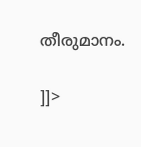തീരുമാനം.

]]>